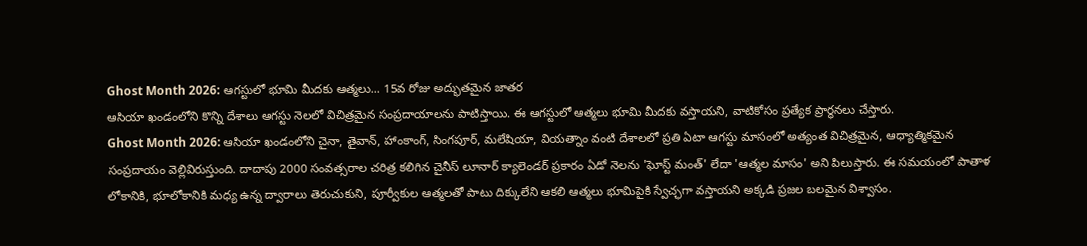Ghost Month 2026: ఆగస్టులో భూమి మీదకు ఆత్మలు... 15వ రోజు అద్భుతమైన జాతర
ఆసియా ఖండంలోని కొన్ని దేశాలు ఆగస్టు నెలలో విచిత్రమైన సంప్రదాయాలను పాటిస్తాయి. ఈ ఆగస్టులో ఆత్మలు భూమి మీదకు వస్తాయని, వాటికోసం ప్రత్యేక ప్రార్థనలు చేస్తారు.
Ghost Month 2026: ఆసియా ఖండంలోని చైనా, తైవాన్, హాంకాంగ్, సింగపూర్, మలేషియా, వియత్నాం వంటి దేశాలలో ప్రతి ఏటా ఆగస్టు మాసంలో అత్యంత విచిత్రమైన, ఆధ్యాత్మికమైన సంప్రదాయం వెల్లివిరుస్తుంది. దాదాపు 2000 సంవత్సరాల చరిత్ర కలిగిన చైనీస్ లూనార్ క్యాలెండర్ ప్రకారం ఏడో నెలను 'ఘోస్ట్ మంత్' లేదా 'ఆత్మల మాసం' అని పిలుస్తారు. ఈ సమయంలో పాతాళ లోకానికి, భూలోకానికి మధ్య ఉన్న ద్వారాలు తెరుచుకుని, పూర్వీకుల ఆత్మలతో పాటు దిక్కులేని ఆకలి ఆత్మలు భూమిపైకి స్వేచ్ఛగా వస్తాయని అక్కడి ప్రజల బలమైన విశ్వాసం.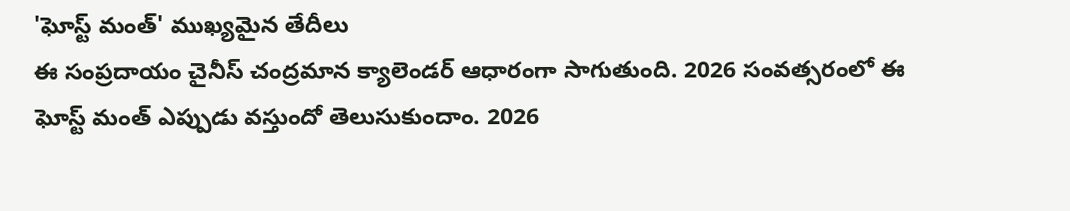'ఘోస్ట్ మంత్' ముఖ్యమైన తేదీలు
ఈ సంప్రదాయం చైనీస్ చంద్రమాన క్యాలెండర్ ఆధారంగా సాగుతుంది. 2026 సంవత్సరంలో ఈ ఘోస్ట్ మంత్ ఎప్పుడు వస్తుందో తెలుసుకుందాం. 2026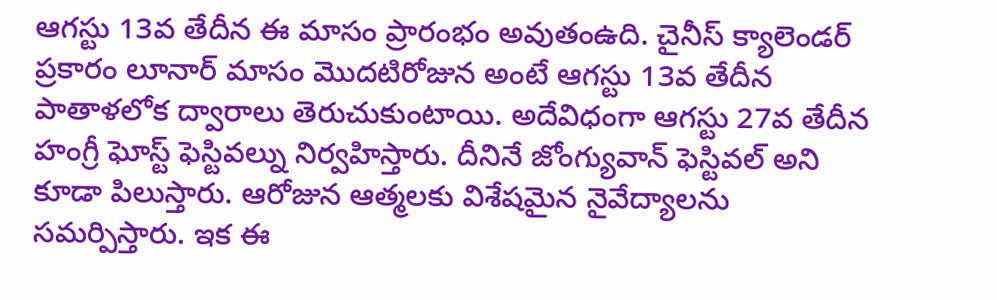ఆగస్టు 13వ తేదీన ఈ మాసం ప్రారంభం అవుతంఉది. చైనీస్ క్యాలెండర్ ప్రకారం లూనార్ మాసం మొదటిరోజున అంటే ఆగస్టు 13వ తేదీన పాతాళలోక ద్వారాలు తెరుచుకుంటాయి. అదేవిధంగా ఆగస్టు 27వ తేదీన హంగ్రీ ఘోస్ట్ ఫెస్టివల్ను నిర్వహిస్తారు. దీనినే జోంగ్యువాన్ ఫెస్టివల్ అని కూడా పిలుస్తారు. ఆరోజున ఆత్మలకు విశేషమైన నైవేద్యాలను సమర్పిస్తారు. ఇక ఈ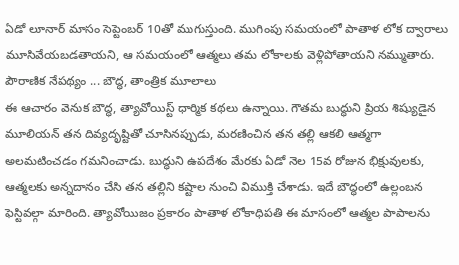ఏడో లూనార్ మాసం సెప్టెంబర్ 10తో ముగుస్తుంది. ముగింపు సమయంలో పాతాళ లోక ద్వారాలు మూసివేయబడతాయని, ఆ సమయంలో ఆత్మలు తమ లోకాలకు వెళ్లిపోతాయని నమ్ముతారు.
పౌరాణిక నేపథ్యం ... బౌద్ధ, తాంత్రిక మూలాలు
ఈ ఆచారం వెనుక బౌద్ధ, త్యావోయిస్ట్ ధార్మిక కథలు ఉన్నాయి. గౌతమ బుద్ధుని ప్రియ శిష్యుడైన మూలియన్ తన దివ్యదృష్టితో చూసినప్పుడు, మరణించిన తన తల్లి ఆకలి ఆత్మగా అలమటించడం గమనించాడు. బుద్ధుని ఉపదేశం మేరకు ఏడో నెల 15వ రోజున భిక్షువులకు, ఆత్మలకు అన్నదానం చేసి తన తల్లిని కష్టాల నుంచి విముక్తి చేశాడు. ఇదే బౌద్ధంలో ఉల్లంబన ఫెస్టివల్గా మారింది. త్యావోయిజం ప్రకారం పాతాళ లోకాధిపతి ఈ మాసంలో ఆత్మల పాపాలను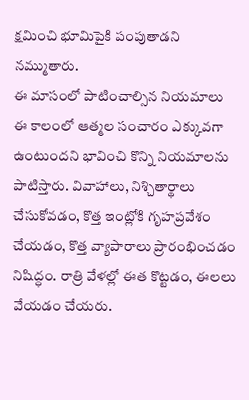క్షమించి భూమిపైకి పంపుతాడని నమ్ముతారు.
ఈ మాసంలో పాటించాల్సిన నియమాలు
ఈ కాలంలో ఆత్మల సంచారం ఎక్కువగా ఉంటుందని భావించి కొన్ని నియమాలను పాటిస్తారు. వివాహాలు, నిశ్చితార్థాలు చేసుకోవడం, కొత్త ఇంట్లోకి గృహప్రవేశం చేయడం, కొత్త వ్యాపారాలు ప్రారంభించడం నిషిద్ధం. రాత్రి వేళల్లో ఈత కొట్టడం, ఈలలు వేయడం చేయరు.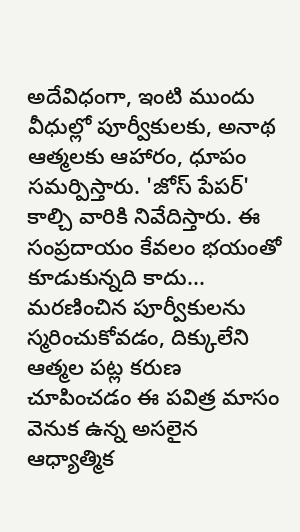అదేవిధంగా, ఇంటి ముందు వీధుల్లో పూర్వీకులకు, అనాథ ఆత్మలకు ఆహారం, ధూపం సమర్పిస్తారు. 'జోస్ పేపర్' కాల్చి వారికి నివేదిస్తారు. ఈ సంప్రదాయం కేవలం భయంతో కూడుకున్నది కాదు... మరణించిన పూర్వీకులను స్మరించుకోవడం, దిక్కులేని ఆత్మల పట్ల కరుణ చూపించడం ఈ పవిత్ర మాసం వెనుక ఉన్న అసలైన ఆధ్యాత్మిక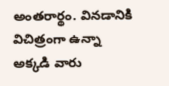అంతరార్థం. వినడానికి విచిత్రంగా ఉన్నా అక్కడి వారు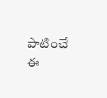పాటించే ఈ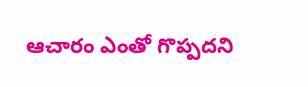ఆచారం ఎంతో గొప్పదని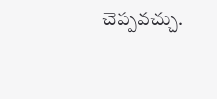చెప్పవచ్చు.